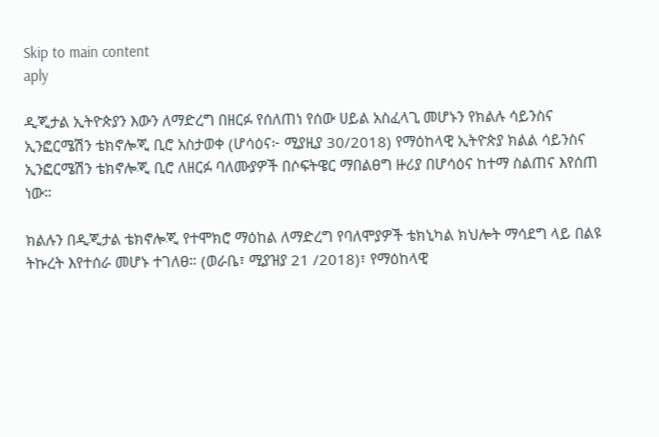Skip to main content
aply

ዲጂታል ኢትዮጵያን እውን ለማድረግ በዘርፉ የሰለጠነ የሰው ሀይል አስፈላጊ መሆኑን የክልሉ ሳይንስና ኢንፎርሜሽን ቴክኖሎጂ ቢሮ አስታወቀ (ሆሳዕና፦ ሚያዚያ 30/2018) የማዕከላዊ ኢትዮጵያ ክልል ሳይንስና ኢንፎርሜሽን ቴክኖሎጂ ቢሮ ለዘርፉ ባለሙያዎች በሶፍትዌር ማበልፀግ ዙሪያ በሆሳዕና ከተማ ስልጠና እየሰጠ ነው።

ክልሉን በዲጂታል ቴክኖሎጂ የተሞክሮ ማዕከል ለማድረግ የባለሞያዎች ቴክኒካል ክህሎት ማሳደግ ላይ በልዩ ትኩረት እየተሰራ መሆኑ ተገለፀ። (ወራቤ፣ ሚያዝያ 21 /2018)፣ የማዕከላዊ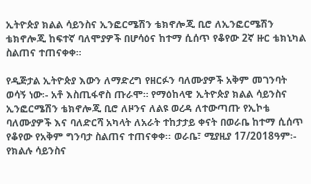ኢትዮጵያ ክልል ሳይንስና ኢንፎርሜሽን ቴክኖሎጂ ቢሮ ለኢንፎርሜሽን ቴክኖሎጂ ከፍተኛ ባለሞያዎች በሆሳዕና ከተማ ሲሰጥ የቆየው 2ኛ ዙር ቴክኒካል ስልጠና ተጠናቀቀ።

የዲጅታል ኢትዮጵያ እውን ለማድረግ የዘርፉን ባለሙያዎች አቅም መገንባት ወሳኝ ነው፡- አቶ እስጢፋኖስ ጡራሞ። የማዕከላዊ ኢትዮጵያ ክልል ሳይንስና ኢንፎርሜሽን ቴክኖሎጂ ቢሮ ለዞንና ለልዩ ወረዳ ለተውጣጡ የኢኮቴ ባለሙያዎች እና ባለድርሻ አካላት ለአራት ተከታታይ ቀናት በወራቤ ከተማ ሲሰጥ የቆየው የአቅም ግንባታ ስልጠና ተጠናቀቀ፡፡ ወራቤ፣ ሚያዚያ 17/2018ዓም፡- የክልሉ ሳይንስና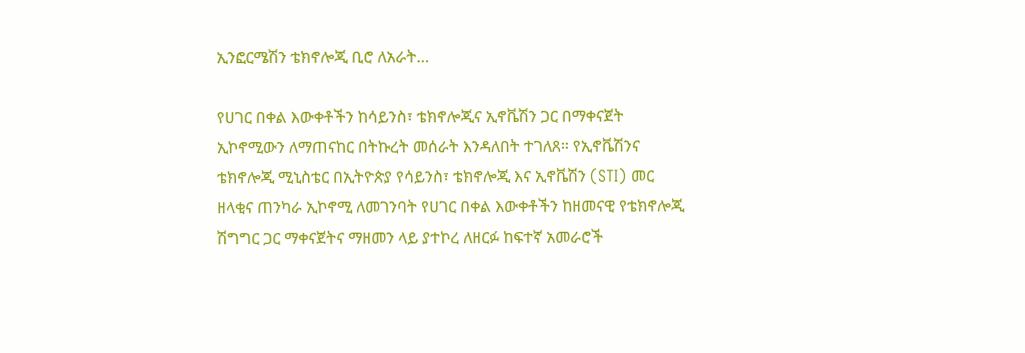ኢንፎርሜሽን ቴክኖሎጂ ቢሮ ለአራት…

የሀገር በቀል እውቀቶችን ከሳይንስ፣ ቴክኖሎጂና ኢኖቬሽን ጋር በማቀናጀት ኢኮኖሚውን ለማጠናከር በትኩረት መሰራት እንዳለበት ተገለጸ። የኢኖቬሽንና ቴክኖሎጂ ሚኒስቴር በኢትዮጵያ የሳይንስ፣ ቴክኖሎጂ እና ኢኖቬሽን (STI) መር ዘላቂና ጠንካራ ኢኮኖሚ ለመገንባት የሀገር በቀል እውቀቶችን ከዘመናዊ የቴክኖሎጂ ሽግግር ጋር ማቀናጀትና ማዘመን ላይ ያተኮረ ለዘርፉ ከፍተኛ አመራሮች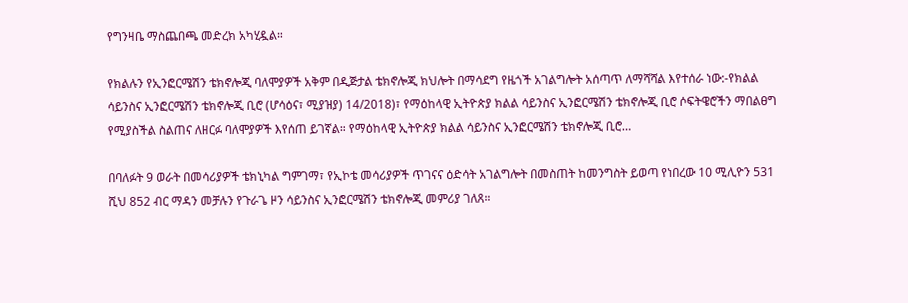የግንዛቤ ማስጨበጫ መድረክ አካሂዷል።

የክልሉን የኢንፎርሜሽን ቴክኖሎጂ ባለሞያዎች አቅም በዲጅታል ቴክኖሎጂ ክህሎት በማሳደግ የዜጎች አገልግሎት አሰጣጥ ለማሻሻል እየተሰራ ነው:-የክልል ሳይንስና ኢንፎርሜሽን ቴክኖሎጂ ቢሮ (ሆሳዕና፣ ሚያዝያ) 14/2018)፣ የማዕከላዊ ኢትዮጵያ ክልል ሳይንስና ኢንፎርሜሽን ቴክኖሎጂ ቢሮ ሶፍትዌሮችን ማበልፀግ የሚያስችል ስልጠና ለዘርፉ ባለሞያዎች እየሰጠ ይገኛል። የማዕከላዊ ኢትዮጵያ ክልል ሳይንስና ኢንፎርሜሽን ቴክኖሎጂ ቢሮ…

በባለፉት 9 ወራት በመሳሪያዎች ቴክኒካል ግምገማ፣ የኢኮቴ መሳሪያዎች ጥገናና ዕድሳት አገልግሎት በመስጠት ከመንግስት ይወጣ የነበረው 10 ሚሊዮን 531 ሺህ 852 ብር ማዳን መቻሉን የጉራጌ ዞን ሳይንስና ኢንፎርሜሽን ቴክኖሎጂ መምሪያ ገለጸ።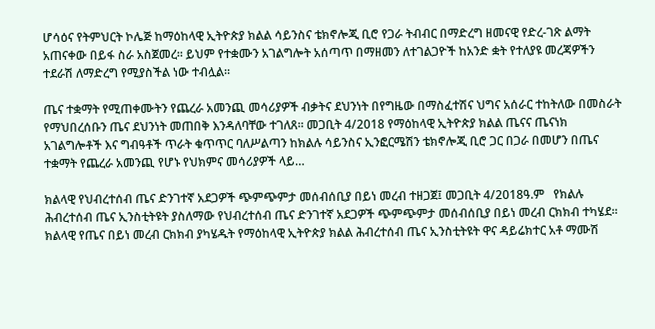ሆሳዕና የትምህርት ኮሌጅ ከማዕከላዊ ኢትዮጵያ ክልል ሳይንስና ቴክኖሎጂ ቢሮ የጋራ ትብብር በማድረግ ዘመናዊ የድረ-ገጽ ልማት አጠናቀው በይፋ ስራ አስጀመረ። ይህም የተቋሙን አገልግሎት አሰጣጥ በማዘመን ለተገልጋዮች ከአንድ ቋት የተለያዩ መረጃዎችን ተደራሽ ለማድረግ የሚያስችል ነው ተብሏል።

ጤና ተቋማት የሚጠቀሙትን የጨረራ አመንጪ መሳሪያዎች ብቃትና ደህንነት በየግዜው በማስፈተሽና ህግና አሰራር ተከትለው በመስራት የማህበረሰቡን ጤና ደህንነት መጠበቅ እንዳለባቸው ተገለጸ። መጋቢት 4/2018 የማዕከላዊ ኢትዮጵያ ክልል ጤናና ጤናነክ አገልግሎቶች እና ግብዓቶች ጥራት ቁጥጥር ባለሥልጣን ከክልሉ ሳይንስና ኢንፎርሜሽን ቴክኖሎጂ ቢሮ ጋር በጋራ በመሆን በጤና ተቋማት የጨረራ አመንጪ የሆኑ የህክምና መሳሪያዎች ላይ…

ክልላዊ የህብረተሰብ ጤና ድንገተኛ አደጋዎች ጭምጭምታ መሰብሰቢያ በይነ መረብ ተዘጋጀ፤ መጋቢት 4/2018ዓ.ም   የክልሉ ሕብረተሰብ ጤና ኢንስቲትዩት ያስለማው የህብረተሰብ ጤና ድንገተኛ አደጋዎች ጭምጭምታ መሰብሰቢያ በይነ መረብ ርክክብ ተካሄደ።  ክልላዊ የጤና በይነ መረብ ርክክብ ያካሄዱት የማዕከላዊ ኢትዮጵያ ክልል ሕብረተሰብ ጤና ኢንስቲትዩት ዋና ዳይሬክተር አቶ ማሙሽ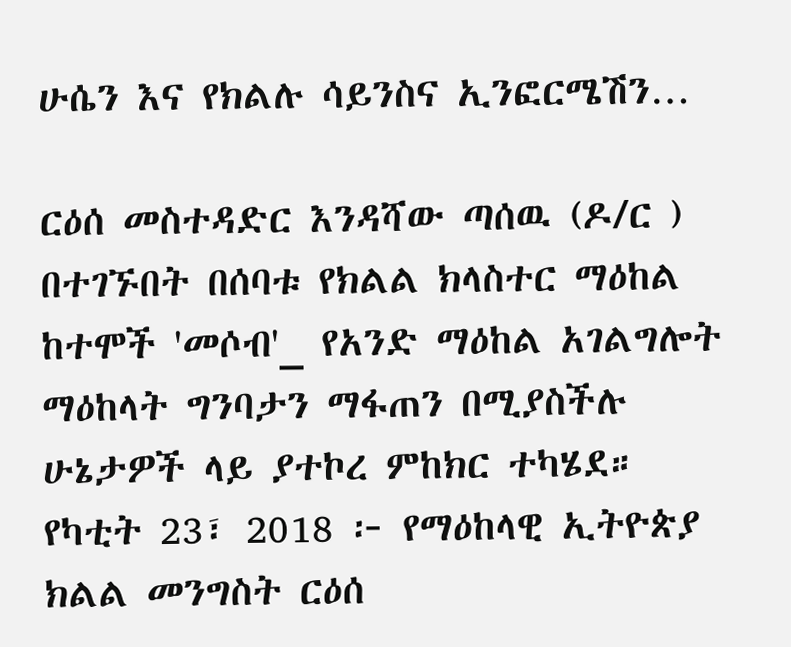ሁሴን እና የክልሉ ሳይንስና ኢንፎርሜሽን…

ርዕሰ መስተዳድር እንዳሻው ጣሰዉ (ዶ/ር ) በተገኙበት በሰባቱ የክልል ክላስተር ማዕከል ከተሞች 'መሶብ'_ የአንድ ማዕከል አገልግሎት ማዕከላት ግንባታን ማፋጠን በሚያስችሉ ሁኔታዎች ላይ ያተኮረ ምከክር ተካሄደ። የካቲት 23፣ 2018 ፦ የማዕከላዊ ኢትዮጵያ ክልል መንግስት ርዕሰ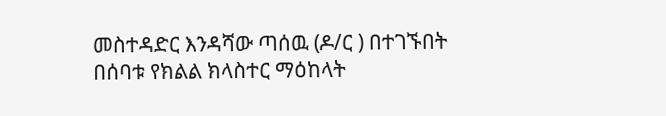መስተዳድር እንዳሻው ጣሰዉ (ዶ/ር ) በተገኙበት በሰባቱ የክልል ክላስተር ማዕከላት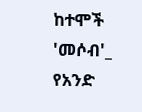ከተሞች 'መሶብ'_ የአንድ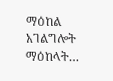ማዕከል አገልግሎት ማዕከላት…